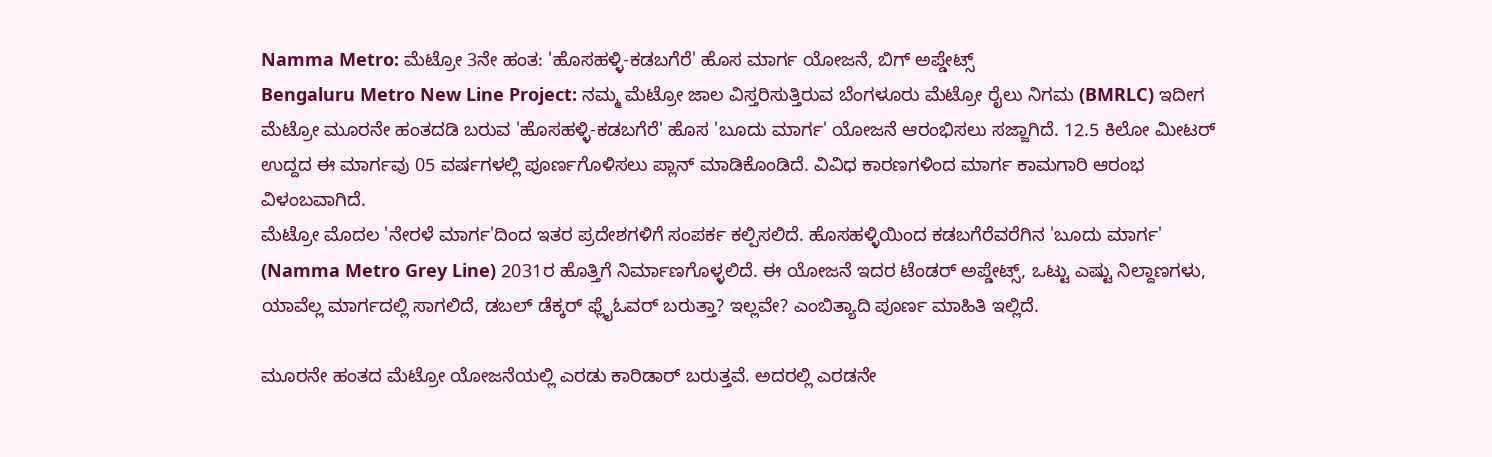Namma Metro: ಮೆಟ್ರೋ 3ನೇ ಹಂತ: 'ಹೊಸಹಳ್ಳಿ-ಕಡಬಗೆರೆ' ಹೊಸ ಮಾರ್ಗ ಯೋಜನೆ, ಬಿಗ್ ಅಪ್ಡೇಟ್ಸ್
Bengaluru Metro New Line Project: ನಮ್ಮ ಮೆಟ್ರೋ ಜಾಲ ವಿಸ್ತರಿಸುತ್ತಿರುವ ಬೆಂಗಳೂರು ಮೆಟ್ರೋ ರೈಲು ನಿಗಮ (BMRLC) ಇದೀಗ ಮೆಟ್ರೋ ಮೂರನೇ ಹಂತದಡಿ ಬರುವ 'ಹೊಸಹಳ್ಳಿ-ಕಡಬಗೆರೆ' ಹೊಸ 'ಬೂದು ಮಾರ್ಗ' ಯೋಜನೆ ಆರಂಭಿಸಲು ಸಜ್ಜಾಗಿದೆ. 12.5 ಕಿಲೋ ಮೀಟರ್ ಉದ್ದದ ಈ ಮಾರ್ಗವು 05 ವರ್ಷಗಳಲ್ಲಿ ಪೂರ್ಣಗೊಳಿಸಲು ಪ್ಲಾನ್ ಮಾಡಿಕೊಂಡಿದೆ. ವಿವಿಧ ಕಾರಣಗಳಿಂದ ಮಾರ್ಗ ಕಾಮಗಾರಿ ಆರಂಭ ವಿಳಂಬವಾಗಿದೆ.
ಮೆಟ್ರೋ ಮೊದಲ 'ನೇರಳೆ ಮಾರ್ಗ'ದಿಂದ ಇತರ ಪ್ರದೇಶಗಳಿಗೆ ಸಂಪರ್ಕ ಕಲ್ಪಿಸಲಿದೆ. ಹೊಸಹಳ್ಳಿಯಿಂದ ಕಡಬಗೆರೆವರೆಗಿನ 'ಬೂದು ಮಾರ್ಗ' (Namma Metro Grey Line) 2031ರ ಹೊತ್ತಿಗೆ ನಿರ್ಮಾಣಗೊಳ್ಳಲಿದೆ. ಈ ಯೋಜನೆ ಇದರ ಟೆಂಡರ್ ಅಪ್ಡೇಟ್ಸ್, ಒಟ್ಟು ಎಷ್ಟು ನಿಲ್ದಾಣಗಳು, ಯಾವೆಲ್ಲ ಮಾರ್ಗದಲ್ಲಿ ಸಾಗಲಿದೆ, ಡಬಲ್ ಡೆಕ್ಕರ್ ಫ್ಲೈಓವರ್ ಬರುತ್ತಾ? ಇಲ್ಲವೇ? ಎಂಬಿತ್ಯಾದಿ ಪೂರ್ಣ ಮಾಹಿತಿ ಇಲ್ಲಿದೆ.

ಮೂರನೇ ಹಂತದ ಮೆಟ್ರೋ ಯೋಜನೆಯಲ್ಲಿ ಎರಡು ಕಾರಿಡಾರ್ ಬರುತ್ತವೆ. ಅದರಲ್ಲಿ ಎರಡನೇ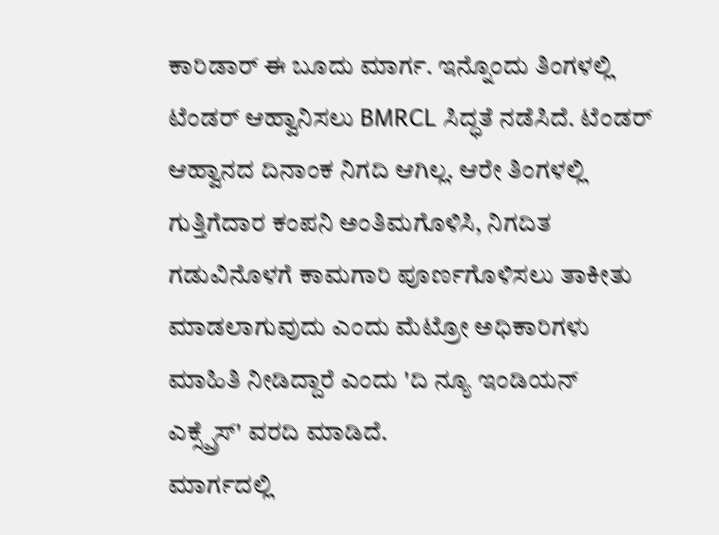ಕಾರಿಡಾರ್ ಈ ಬೂದು ಮಾರ್ಗ. ಇನ್ನೊಂದು ತಿಂಗಳಲ್ಲಿ ಟೆಂಡರ್ ಆಹ್ವಾನಿಸಲು BMRCL ಸಿದ್ಧತೆ ನಡೆಸಿದೆ. ಟೆಂಡರ್ ಆಹ್ವಾನದ ದಿನಾಂಕ ನಿಗದಿ ಆಗಿಲ್ಲ. ಆರೇ ತಿಂಗಳಲ್ಲಿ ಗುತ್ತಿಗೆದಾರ ಕಂಪನಿ ಅಂತಿಮಗೊಳಿಸಿ, ನಿಗದಿತ ಗಡುವಿನೊಳಗೆ ಕಾಮಗಾರಿ ಪೂರ್ಣಗೊಳಿಸಲು ತಾಕೀತು ಮಾಡಲಾಗುವುದು ಎಂದು ಮೆಟ್ರೋ ಅಧಿಕಾರಿಗಳು ಮಾಹಿತಿ ನೀಡಿದ್ದಾರೆ ಎಂದು 'ದಿ ನ್ಯೂ ಇಂಡಿಯನ್ ಎಕ್ಸ್ಪ್ರೆಸ್' ವರದಿ ಮಾಡಿದೆ.
ಮಾರ್ಗದಲ್ಲಿ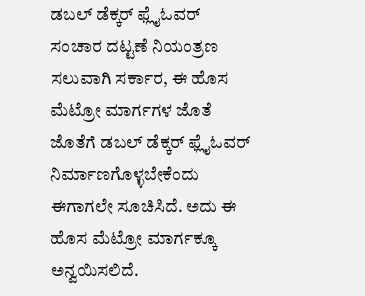ಡಬಲ್ ಡೆಕ್ಕರ್ ಫ್ಲೈಓವರ್
ಸಂಚಾರ ದಟ್ಟಣೆ ನಿಯಂತ್ರಣ ಸಲುವಾಗಿ ಸರ್ಕಾರ, ಈ ಹೊಸ ಮೆಟ್ರೋ ಮಾರ್ಗಗಳ ಜೊತೆ ಜೊತೆಗೆ ಡಬಲ್ ಡೆಕ್ಕರ್ ಫ್ಲೈಓವರ್ ನಿರ್ಮಾಣಗೊಳ್ಳಬೇಕೆಂದು ಈಗಾಗಲೇ ಸೂಚಿಸಿದೆ. ಅದು ಈ ಹೊಸ ಮೆಟ್ರೋ ಮಾರ್ಗಕ್ಕೂ ಅನ್ವಯಿಸಲಿದೆ.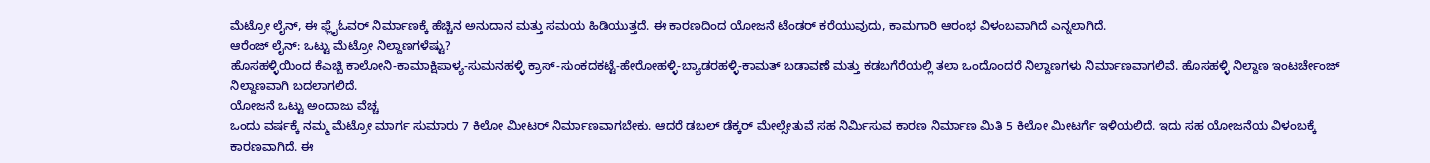ಮೆಟ್ರೋ ಲೈನ್, ಈ ಫ್ಲೈಓವರ್ ನಿರ್ಮಾಣಕ್ಕೆ ಹೆಚ್ಚಿನ ಅನುದಾನ ಮತ್ತು ಸಮಯ ಹಿಡಿಯುತ್ತದೆ. ಈ ಕಾರಣದಿಂದ ಯೋಜನೆ ಟೆಂಡರ್ ಕರೆಯುವುದು, ಕಾಮಗಾರಿ ಆರಂಭ ವಿಳಂಬವಾಗಿದೆ ಎನ್ನಲಾಗಿದೆ.
ಆರೆಂಜ್ ಲೈನ್: ಒಟ್ಟು ಮೆಟ್ರೋ ನಿಲ್ದಾಣಗಳೆಷ್ಟು?
ಹೊಸಹಳ್ಳಿಯಿಂದ ಕೆಎಚ್ಬಿ ಕಾಲೋನಿ-ಕಾಮಾಕ್ಷಿಪಾಳ್ಯ-ಸುಮನಹಳ್ಳಿ ಕ್ರಾಸ್-ಸುಂಕದಕಟ್ಟೆ-ಹೇರೋಹಳ್ಳಿ-ಬ್ಯಾಡರಹಳ್ಳಿ-ಕಾಮತ್ ಬಡಾವಣೆ ಮತ್ತು ಕಡಬಗೆರೆಯಲ್ಲಿ ತಲಾ ಒಂದೊಂದರೆ ನಿಲ್ದಾಣಗಳು ನಿರ್ಮಾಣವಾಗಲಿವೆ. ಹೊಸಹಳ್ಳಿ ನಿಲ್ದಾಣ ಇಂಟರ್ಚೇಂಜ್ ನಿಲ್ದಾಣವಾಗಿ ಬದಲಾಗಲಿದೆ.
ಯೋಜನೆ ಒಟ್ಟು ಅಂದಾಜು ವೆಚ್ಚ
ಒಂದು ವರ್ಷಕ್ಕೆ ನಮ್ಮ ಮೆಟ್ರೋ ಮಾರ್ಗ ಸುಮಾರು 7 ಕಿಲೋ ಮೀಟರ್ ನಿರ್ಮಾಣವಾಗಬೇಕು. ಆದರೆ ಡಬಲ್ ಡೆಕ್ಕರ್ ಮೇಲ್ಸೇತುವೆ ಸಹ ನಿರ್ಮಿಸುವ ಕಾರಣ ನಿರ್ಮಾಣ ಮಿತಿ 5 ಕಿಲೋ ಮೀಟರ್ಗೆ ಇಳಿಯಲಿದೆ. ಇದು ಸಹ ಯೋಜನೆಯ ವಿಳಂಬಕ್ಕೆ ಕಾರಣವಾಗಿದೆ. ಈ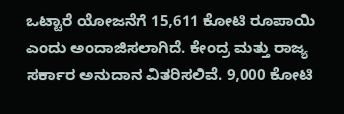ಒಟ್ಟಾರೆ ಯೋಜನೆಗೆ 15,611 ಕೋಟಿ ರೂಪಾಯಿ ಎಂದು ಅಂದಾಜಿಸಲಾಗಿದೆ. ಕೇಂದ್ರ ಮತ್ತು ರಾಜ್ಯ ಸರ್ಕಾರ ಅನುದಾನ ವಿತರಿಸಲಿವೆ. 9,000 ಕೋಟಿ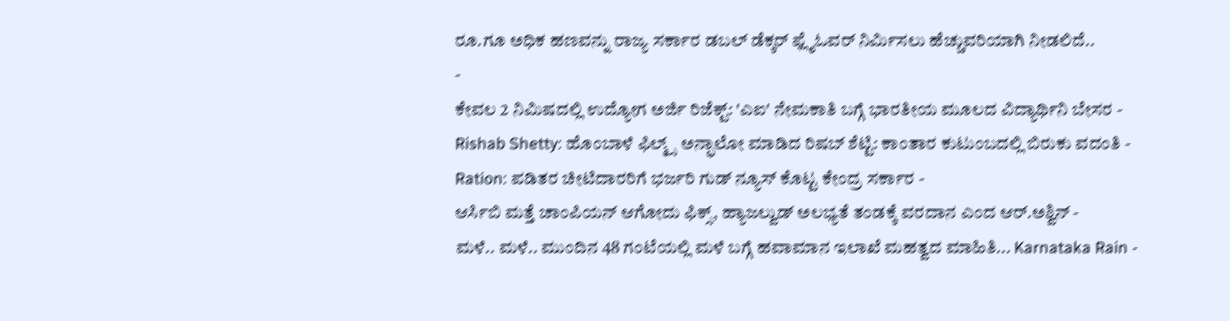ರೂ.ಗೂ ಅಧಿಕ ಹಣವನ್ನು ರಾಜ್ಯ ಸರ್ಕಾರ ಡಬಲ್ ಡೆಕ್ಕರ್ ಫ್ಲೈಓವರ್ ನಿರ್ಮಿಸಲು ಹೆಚ್ಚುವರಿಯಾಗಿ ನೀಡಲಿದೆ..
-
ಕೇವಲ 2 ನಿಮಿಷದಲ್ಲಿ ಉದ್ಯೋಗ ಅರ್ಜಿ ರಿಜೆಕ್ಟ್: 'ಎಐ' ನೇಮಕಾತಿ ಬಗ್ಗೆ ಭಾರತೀಯ ಮೂಲದ ವಿದ್ಯಾರ್ಥಿನಿ ಬೇಸರ -
Rishab Shetty: ಹೊಂಬಾಳೆ ಫಿಲ್ಮ್ಸ್ ಅನ್ಫಾಲೋ ಮಾಡಿದ ರಿಷಬ್ ಶೆಟ್ಟಿ: ಕಾಂತಾರ ಕುಟುಂಬದಲ್ಲಿ ಬಿರುಕು ವದಂತಿ -
Ration: ಪಡಿತರ ಚೀಟಿದಾರರಿಗೆ ಭರ್ಜರಿ ಗುಡ್ ನ್ಯೂಸ್ ಕೊಟ್ಟ ಕೇಂದ್ರ ಸರ್ಕಾರ -
ಆರ್ಸಿಬಿ ಮತ್ತೆ ಚಾಂಪಿಯನ್ ಆಗೋದು ಫಿಕ್ಸ್, ಹ್ಯಾಜಲ್ವುಡ್ ಅಲಭ್ಯತೆ ತಂಡಕ್ಕೆ ವರದಾನ ಎಂದ ಆರ್.ಅಶ್ವಿನ್ -
ಮಳೆ.. ಮಳೆ.. ಮುಂದಿನ 48 ಗಂಟೆಯಲ್ಲಿ ಮಳೆ ಬಗ್ಗೆ ಹವಾಮಾನ ಇಲಾಖೆ ಮಹತ್ವದ ಮಾಹಿತಿ... Karnataka Rain -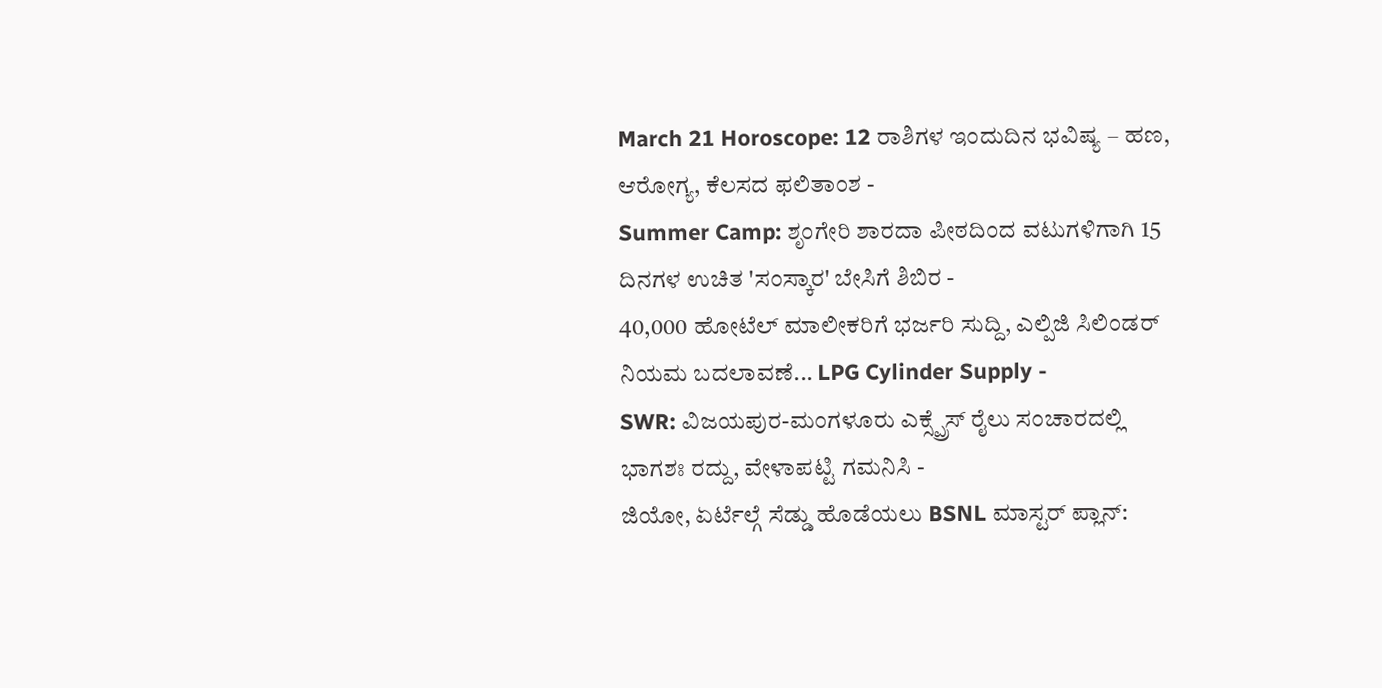March 21 Horoscope: 12 ರಾಶಿಗಳ ಇಂದುದಿನ ಭವಿಷ್ಯ – ಹಣ, ಆರೋಗ್ಯ, ಕೆಲಸದ ಫಲಿತಾಂಶ -
Summer Camp: ಶೃಂಗೇರಿ ಶಾರದಾ ಪೀಠದಿಂದ ವಟುಗಳಿಗಾಗಿ 15 ದಿನಗಳ ಉಚಿತ 'ಸಂಸ್ಕಾರ' ಬೇಸಿಗೆ ಶಿಬಿರ -
40,000 ಹೋಟೆಲ್ ಮಾಲೀಕರಿಗೆ ಭರ್ಜರಿ ಸುದ್ದಿ, ಎಲ್ಪಿಜಿ ಸಿಲಿಂಡರ್ ನಿಯಮ ಬದಲಾವಣೆ... LPG Cylinder Supply -
SWR: ವಿಜಯಪುರ-ಮಂಗಳೂರು ಎಕ್ಸ್ಪ್ರೆಸ್ ರೈಲು ಸಂಚಾರದಲ್ಲಿ ಭಾಗಶಃ ರದ್ದು, ವೇಳಾಪಟ್ಟಿ ಗಮನಿಸಿ -
ಜಿಯೋ, ಏರ್ಟೆಲ್ಗೆ ಸೆಡ್ಡು ಹೊಡೆಯಲು BSNL ಮಾಸ್ಟರ್ ಪ್ಲಾನ್: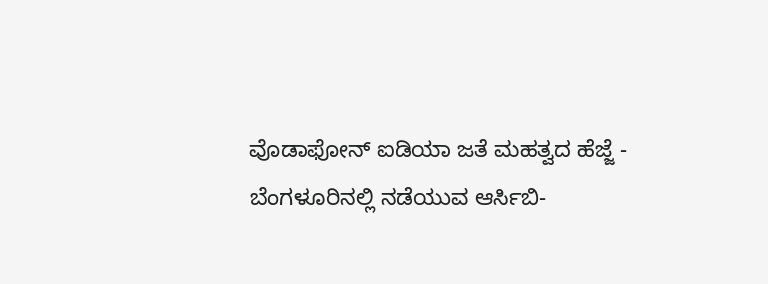ವೊಡಾಫೋನ್ ಐಡಿಯಾ ಜತೆ ಮಹತ್ವದ ಹೆಜ್ಜೆ -
ಬೆಂಗಳೂರಿನಲ್ಲಿ ನಡೆಯುವ ಆರ್ಸಿಬಿ-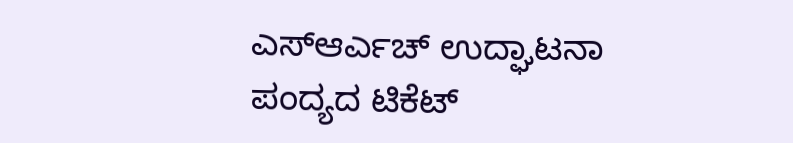ಎಸ್ಆರ್ಎಚ್ ಉದ್ಘಾಟನಾ ಪಂದ್ಯದ ಟಿಕೆಟ್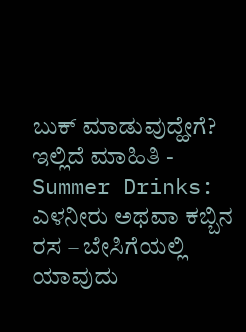ಬುಕ್ ಮಾಡುವುದ್ಹೇಗೆ? ಇಲ್ಲಿದೆ ಮಾಹಿತಿ -
Summer Drinks: ಎಳನೀರು ಅಥವಾ ಕಬ್ಬಿನ ರಸ – ಬೇಸಿಗೆಯಲ್ಲಿ ಯಾವುದು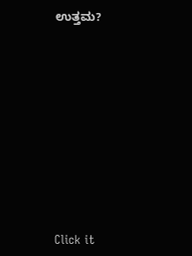ಉತ್ತಮ?












Click it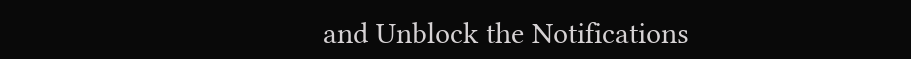and Unblock the Notifications